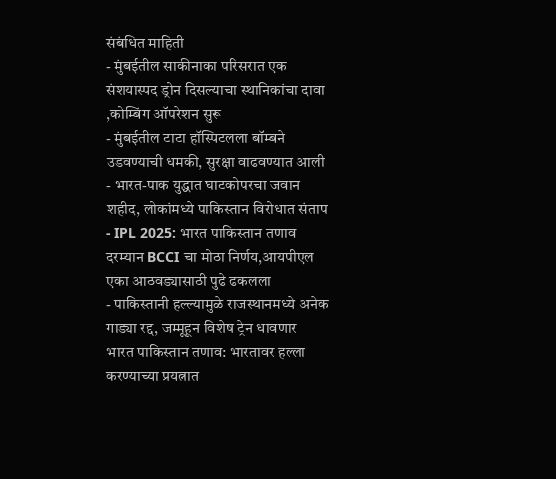संबंधित माहिती
- मुंबईतील साकीनाका परिसरात एक संशयास्पद ड्रोन दिसल्याचा स्थानिकांचा दावा ,कोम्बिंग ऑपरेशन सुरू
- मुंबईतील टाटा हॉस्पिटलला बॉम्बने उडवण्याची धमकी, सुरक्षा वाढवण्यात आली
- भारत-पाक युद्धात घाटकोपरचा जवान शहीद, लोकांमध्ये पाकिस्तान विरोधात संताप
- IPL 2025: भारत पाकिस्तान तणाव दरम्यान BCCI चा मोठा निर्णय,आयपीएल एका आठवड्यासाठी पुढे ढकलला
- पाकिस्तानी हल्ल्यामुळे राजस्थानमध्ये अनेक गाड्या रद्द, जम्मूहून विशेष ट्रेन धावणार
भारत पाकिस्तान तणाव: भारतावर हल्ला करण्याच्या प्रयत्नात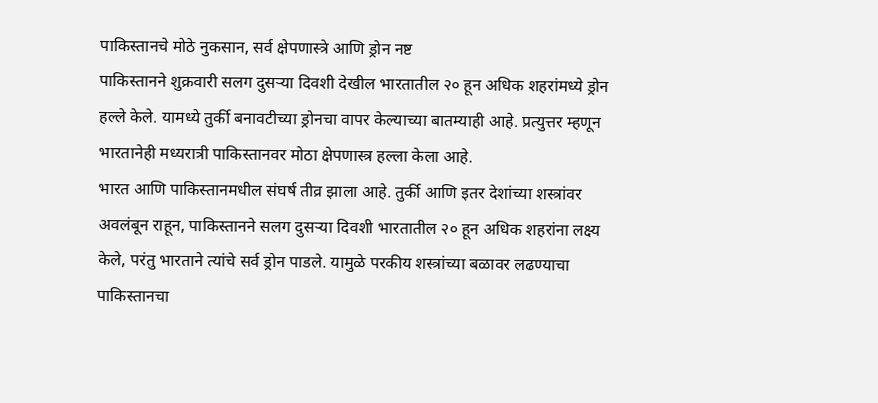पाकिस्तानचे मोठे नुकसान, सर्व क्षेपणास्त्रे आणि ड्रोन नष्ट
पाकिस्तानने शुक्रवारी सलग दुसऱ्या दिवशी देखील भारतातील २० हून अधिक शहरांमध्ये ड्रोन हल्ले केले. यामध्ये तुर्की बनावटीच्या ड्रोनचा वापर केल्याच्या बातम्याही आहे. प्रत्युत्तर म्हणून भारतानेही मध्यरात्री पाकिस्तानवर मोठा क्षेपणास्त्र हल्ला केला आहे.
भारत आणि पाकिस्तानमधील संघर्ष तीव्र झाला आहे. तुर्की आणि इतर देशांच्या शस्त्रांवर अवलंबून राहून, पाकिस्तानने सलग दुसऱ्या दिवशी भारतातील २० हून अधिक शहरांना लक्ष्य केले, परंतु भारताने त्यांचे सर्व ड्रोन पाडले. यामुळे परकीय शस्त्रांच्या बळावर लढण्याचा पाकिस्तानचा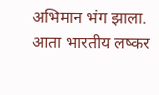अभिमान भंग झाला.
आता भारतीय लष्कर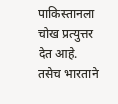पाकिस्तानला चोख प्रत्युत्तर देत आहे. तसेच भारताने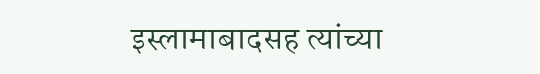इस्लामाबादसह त्यांच्या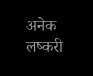अनेक लष्करी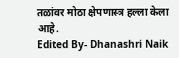तळांवर मोठा क्षेपणास्त्र हल्ला केला आहे.
Edited By- Dhanashri Naik